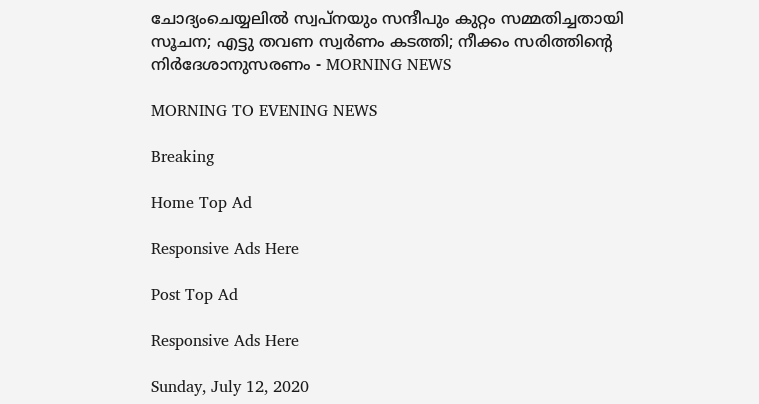ചോദ്യംചെയ്യലില്‍ സ്വപ്നയും സന്ദീപും കുറ്റം സമ്മതിച്ചതായി സൂചന; എട്ടു തവണ സ്വര്‍ണം കടത്തി; നീക്കം സരിത്തിന്റെ നിര്‍ദേശാനുസരണം - MORNING NEWS

MORNING TO EVENING NEWS

Breaking

Home Top Ad

Responsive Ads Here

Post Top Ad

Responsive Ads Here

Sunday, July 12, 2020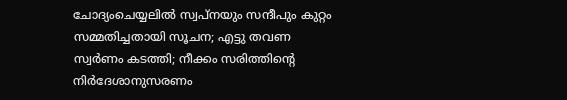ചോദ്യംചെയ്യലില്‍ സ്വപ്നയും സന്ദീപും കുറ്റം സമ്മതിച്ചതായി സൂചന; എട്ടു തവണ സ്വര്‍ണം കടത്തി; നീക്കം സരിത്തിന്റെ നിര്‍ദേശാനുസരണം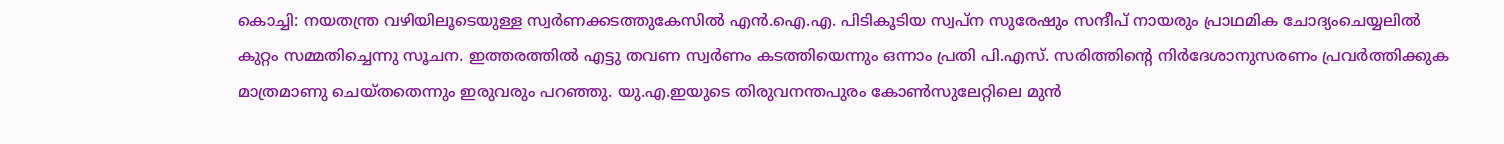കൊച്ചി: നയതന്ത്ര വഴിയിലൂടെയുള്ള സ്വര്‍ണക്കടത്തുകേസില്‍ എന്‍.ഐ.എ. പിടികൂടിയ സ്വപ്‌ന സുരേഷും സന്ദീപ് നായരും പ്രാഥമിക ചോദ്യംചെയ്യലില്‍ കുറ്റം സമ്മതിച്ചെന്നു സൂചന. ഇത്തരത്തില്‍ എട്ടു തവണ സ്വര്‍ണം കടത്തിയെന്നും ഒന്നാം പ്രതി പി.എസ്. സരിത്തിന്റെ നിര്‍ദേശാനുസരണം പ്രവര്‍ത്തിക്കുക മാത്രമാണു ചെയ്തതെന്നും ഇരുവരും പറഞ്ഞു. യു.എ.ഇയുടെ തിരുവനന്തപുരം കോണ്‍സുലേറ്റിലെ മുന്‍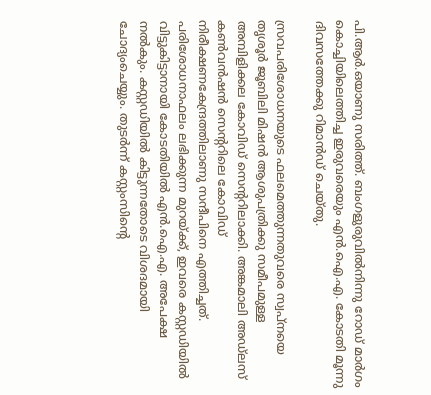പി.ആര്‍.ഒയാണു സരിത്ത്. ബംഗളുരുവില്‍നിന്നു റോഡ് മാര്‍ഗം കൊച്ചിയിലെത്തിച്ച ഇരുവരെയും എന്‍.ഐ.എ. കോടതി മൂന്നു ദിവസത്തേക്കു റിമാന്‍ഡ് ചെയ്തു.

സ്രവപരിശോധനയുടെ ഫലമെത്തുന്നതുവരെ സ്വപ്‌നയെ തൃശൂര്‍ ജൂബിലി മിഷന്‍ ആശുപത്രിക്കു സമീപമുള്ള അമ്പിളിക്കല കോവിഡ് സെന്ററിലാക്കി. അങ്കമാലി അഡ്‌ലസ് കണ്‍വന്‍ഷന്‍ സെന്ററിലെ കോവിഡ് നിരീക്ഷണകേന്ദ്രത്തിലാണു സന്ദീപിനെ എത്തിച്ചത്. പരിശോധനാഫലം ലഭിക്കുന്ന മുറയ്ക്ക്, ഇവരെ കസ്റ്റഡിയില്‍ വിട്ടുകിട്ടാനായി കോടതിയില്‍ എന്‍.ഐ.എ. അപേക്ഷ നല്‍കും. കസ്റ്റഡിയില്‍ കിട്ടുന്നതോടെ വിശദമായി ചോദ്യംചെയ്യും. തുടര്‍ന്ന് കസ്റ്റംസിന്റെ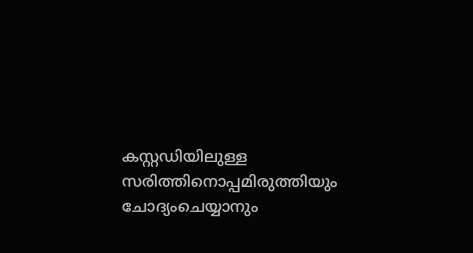കസ്റ്റഡിയിലുള്ള സരിത്തിനൊപ്പമിരുത്തിയും ചോദ്യംചെയ്യാനും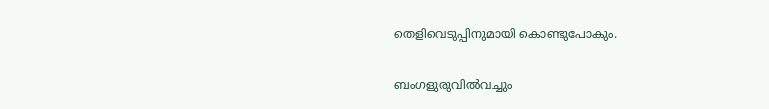തെളിവെടുപ്പിനുമായി കൊണ്ടുപോകും.

ബംഗളുരുവില്‍വച്ചും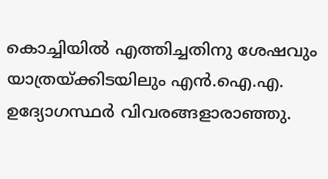കൊച്ചിയില്‍ എത്തിച്ചതിനു ശേഷവും യാത്രയ്ക്കിടയിലും എന്‍.ഐ.എ. ഉദ്യോഗസ്ഥര്‍ വിവരങ്ങളാരാഞ്ഞു.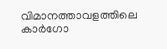വിമാനത്താവളത്തിലെ കാര്‍ഗോ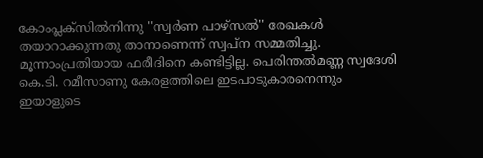കോംപ്ലക്‌സില്‍നിന്നു ''സ്വര്‍ണ പാഴ്‌സല്‍'' രേഖകള്‍ തയാറാക്കുന്നതു താനാണെന്ന് സ്വപ്‌ന സമ്മതിച്ചു. മൂന്നാംപ്രതിയായ ഫരീദിനെ കണ്ടിട്ടില്ല. പെരിന്തല്‍മണ്ണ സ്വദേശി കെ.ടി. റമീസാണു കേരളത്തിലെ ഇടപാടുകാരനെന്നും ഇയാളുടെ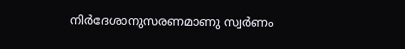നിര്‍ദേശാനുസരണമാണു സ്വര്‍ണം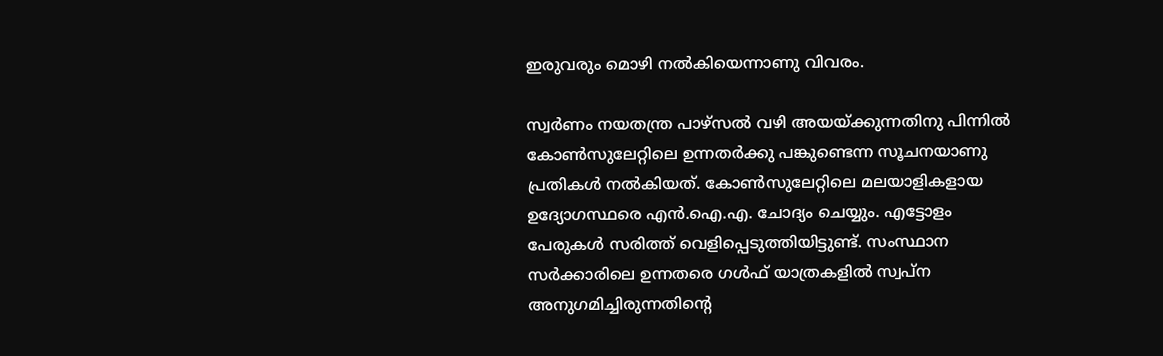ഇരുവരും മൊഴി നല്‍കിയെന്നാണു വിവരം.

സ്വര്‍ണം നയതന്ത്ര പാഴ്‌സല്‍ വഴി അയയ്ക്കുന്നതിനു പിന്നില്‍ കോണ്‍സുലേറ്റിലെ ഉന്നതര്‍ക്കു പങ്കുണ്ടെന്ന സൂചനയാണു പ്രതികള്‍ നല്‍കിയത്. കോണ്‍സുലേറ്റിലെ മലയാളികളായ ഉദ്യോഗസ്ഥരെ എന്‍.ഐ.എ. ചോദ്യം ചെയ്യും. എട്ടോളം പേരുകള്‍ സരിത്ത് വെളിപ്പെടുത്തിയിട്ടുണ്ട്. സംസ്ഥാന സര്‍ക്കാരിലെ ഉന്നതരെ ഗള്‍ഫ് യാത്രകളില്‍ സ്വപ്‌ന അനുഗമിച്ചിരുന്നതിന്റെ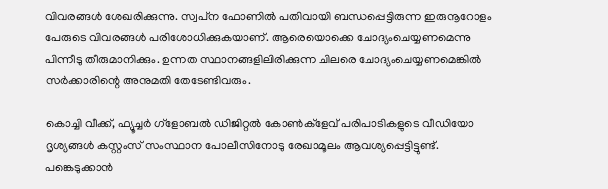വിവരങ്ങള്‍ ശേഖരിക്കുന്നു. സ്വപ്‌ന ഫോണില്‍ പതിവായി ബന്ധപ്പെട്ടിരുന്ന ഇരുനൂറോളം പേരുടെ വിവരങ്ങള്‍ പരിശോധിക്കുകയാണ്. ആരെയൊക്കെ ചോദ്യംചെയ്യണമെന്നു പിന്നീടു തീരുമാനിക്കും. ഉന്നത സ്ഥാനങ്ങളിലിരിക്കുന്ന ചിലരെ ചോദ്യംചെയ്യണമെങ്കില്‍ സര്‍ക്കാരിന്റെ അനുമതി തേടേണ്ടിവരും.

കൊച്ചി വീക്ക്, ഫ്യൂച്ചര്‍ ഗ്ളോബല്‍ ഡിജിറ്റല്‍ കോണ്‍ക്ളേവ് പരിപാടികളുടെ വീഡിയോ ദൃശ്യങ്ങള്‍ കസ്റ്റംസ് സംസ്ഥാന പോലീസിനോടു രേഖാമൂലം ആവശ്യപ്പെട്ടിട്ടുണ്ട്. പങ്കെടുക്കാന്‍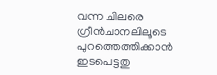വന്ന ചിലരെ ഗ്രീന്‍ചാനലിലൂടെ പുറത്തെത്തിക്കാന്‍ ഇടപെട്ടതു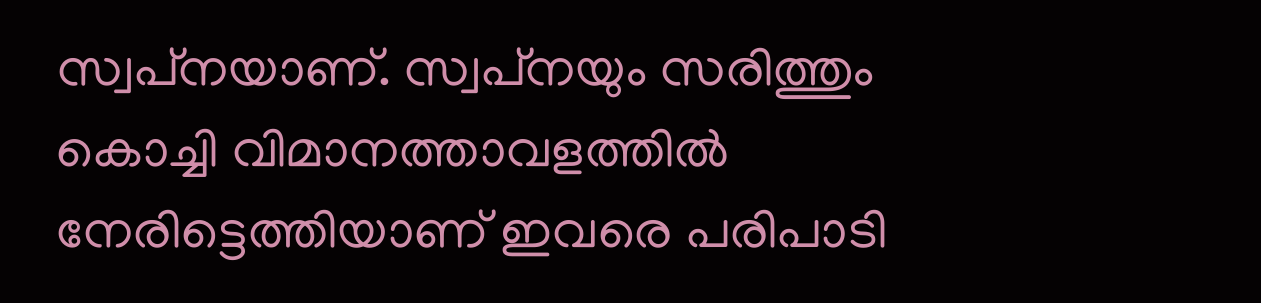സ്വപ്‌നയാണ്. സ്വപ്‌നയും സരിത്തും കൊച്ചി വിമാനത്താവളത്തില്‍ നേരിട്ടെത്തിയാണ് ഇവരെ പരിപാടി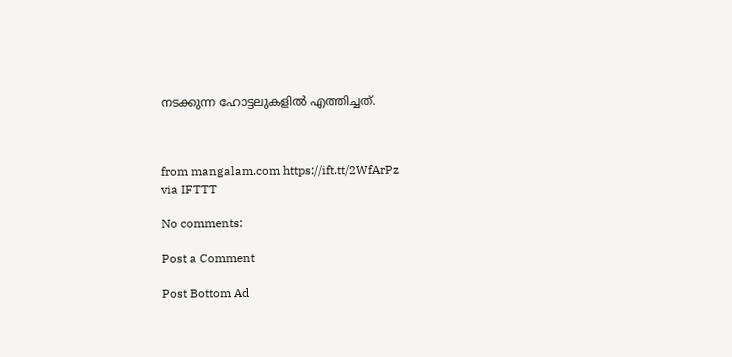നടക്കുന്ന ഹോട്ടലുകളില്‍ എത്തിച്ചത്.



from mangalam.com https://ift.tt/2WfArPz
via IFTTT

No comments:

Post a Comment

Post Bottom Ad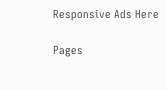Responsive Ads Here

Pages